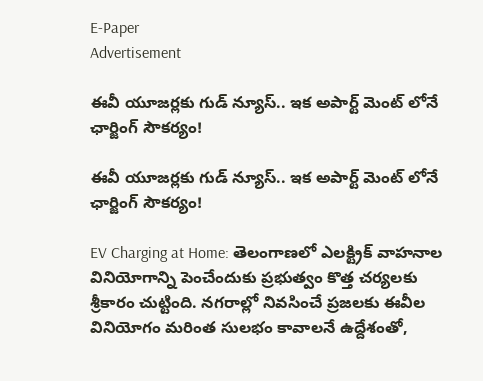E-Paper
Advertisement

ఈవీ యూజర్లకు గుడ్ న్యూస్.. ఇక అపార్ట్ మెంట్ లోనే ఛార్జింగ్ సౌకర్యం!

ఈవీ యూజర్లకు గుడ్ న్యూస్.. ఇక అపార్ట్ మెంట్ లోనే ఛార్జింగ్ సౌకర్యం!

EV Charging at Home: తెలంగాణలో ఎలక్ట్రిక్ వాహనాల వినియోగాన్ని పెంచేందుకు ప్రభుత్వం కొత్త చర్యలకు శ్రీకారం చుట్టింది. నగరాల్లో నివసించే ప్రజలకు ఈవీల వినియోగం మరింత సులభం కావాలనే ఉద్దేశంతో,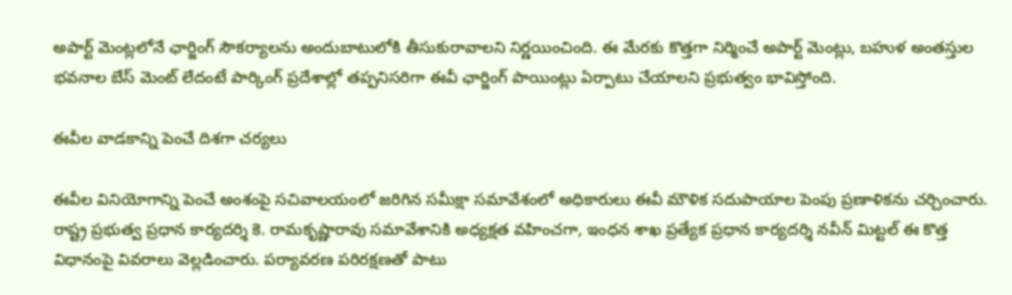అపార్ట్‌ మెంట్లలోనే ఛార్జింగ్ సౌకర్యాలను అందుబాటులోకి తీసుకురావాలని నిర్ణయించింది. ఈ మేరకు కొత్తగా నిర్మించే అపార్ట్‌ మెంట్లు, బహుళ అంతస్తుల భవనాల బేస్‌ మెంట్ లేదంటే పార్కింగ్ ప్రదేశాల్లో తప్పనిసరిగా ఈవీ ఛార్జింగ్ పాయింట్లు ఏర్పాటు చేయాలని ప్రభుత్వం భావిస్తోంది.

ఈవీల వాడకాన్ని పెంచే దిశగా చర్యలు

ఈవీల వినియోగాన్ని పెంచే అంశంపై సచివాలయంలో జరిగిన సమీక్షా సమావేశంలో అధికారులు ఈవీ మౌళిక సదుపాయాల పెంపు ప్రణాళికను చర్చించారు. రాష్ట్ర ప్రభుత్వ ప్రధాన కార్యదర్శి కె. రామకృష్ణారావు సమావేశానికి అధ్యక్షత వహించగా, ఇంధన శాఖ ప్రత్యేక ప్రధాన కార్యదర్శి నవీన్ మిట్టల్ ఈ కొత్త విధానంపై వివరాలు వెల్లడించారు. పర్యావరణ పరిరక్షణతో పాటు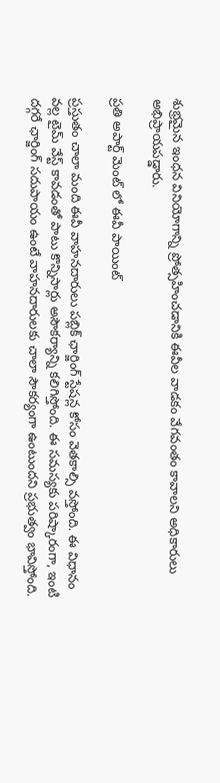శుభ్రమైన ఇంధన వినియోగాన్ని ప్రోత్సహించడానికి ఈవీల వాడకం వేగవంతం కావాలని అధికారులు అభిప్రాయపడ్డారు.

ప్రతి అపార్ట్ మెంట్ లో ఈవీ పాయింట్

ప్రస్తుతం చాలా మంది ఈవీ వాహనదారులు పబ్లిక్ ఛార్జింగ్ స్టేషన్ల కోసం వెతకాల్సి వస్తోంది. ఈ విధానం వల్ల టైమ్ వేస్ట్ కావడంతో పాటు కొన్నిసార్లు అసౌకర్యాన్ని కలిగిస్తోంది. ఈ సమస్యకు పరిష్కారంగా, ఇంటి దగ్గరే ఛార్జింగ్ సదుపాయం ఉంటే వాహనదారులకు చాలా సౌకర్యంగా ఉంటుందని ప్రభుత్వం భావిస్తోంది.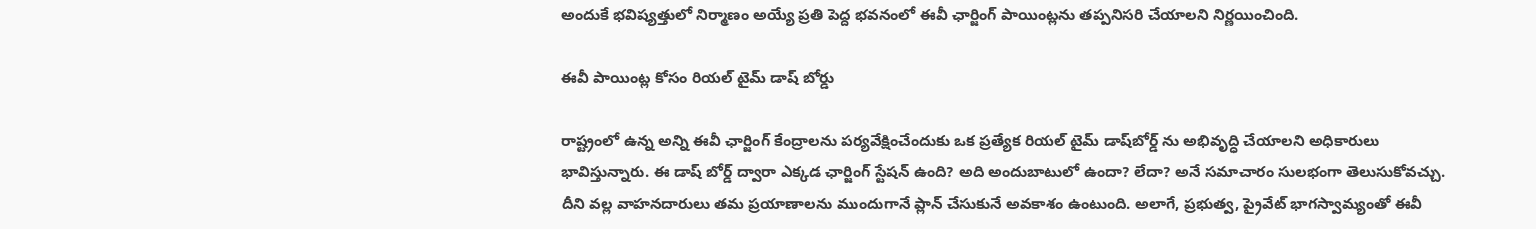అందుకే భవిష్యత్తులో నిర్మాణం అయ్యే ప్రతి పెద్ద భవనంలో ఈవీ ఛార్జింగ్ పాయింట్లను తప్పనిసరి చేయాలని నిర్ణయించింది.

ఈవీ పాయింట్ల కోసం రియల్ టైమ్ డాష్ బోర్డు

రాష్ట్రంలో ఉన్న అన్ని ఈవీ ఛార్జింగ్ కేంద్రాలను పర్యవేక్షించేందుకు ఒక ప్రత్యేక రియల్ టైమ్ డాష్‌బోర్డ్‌ ను అభివృద్ధి చేయాలని అధికారులు భావిస్తున్నారు. ఈ డాష్‌ బోర్డ్ ద్వారా ఎక్కడ ఛార్జింగ్ స్టేషన్ ఉంది? అది అందుబాటులో ఉందా? లేదా? అనే సమాచారం సులభంగా తెలుసుకోవచ్చు. దీని వల్ల వాహనదారులు తమ ప్రయాణాలను ముందుగానే ప్లాన్ చేసుకునే అవకాశం ఉంటుంది. అలాగే, ప్రభుత్వ, ప్రైవేట్ భాగస్వామ్యంతో ఈవీ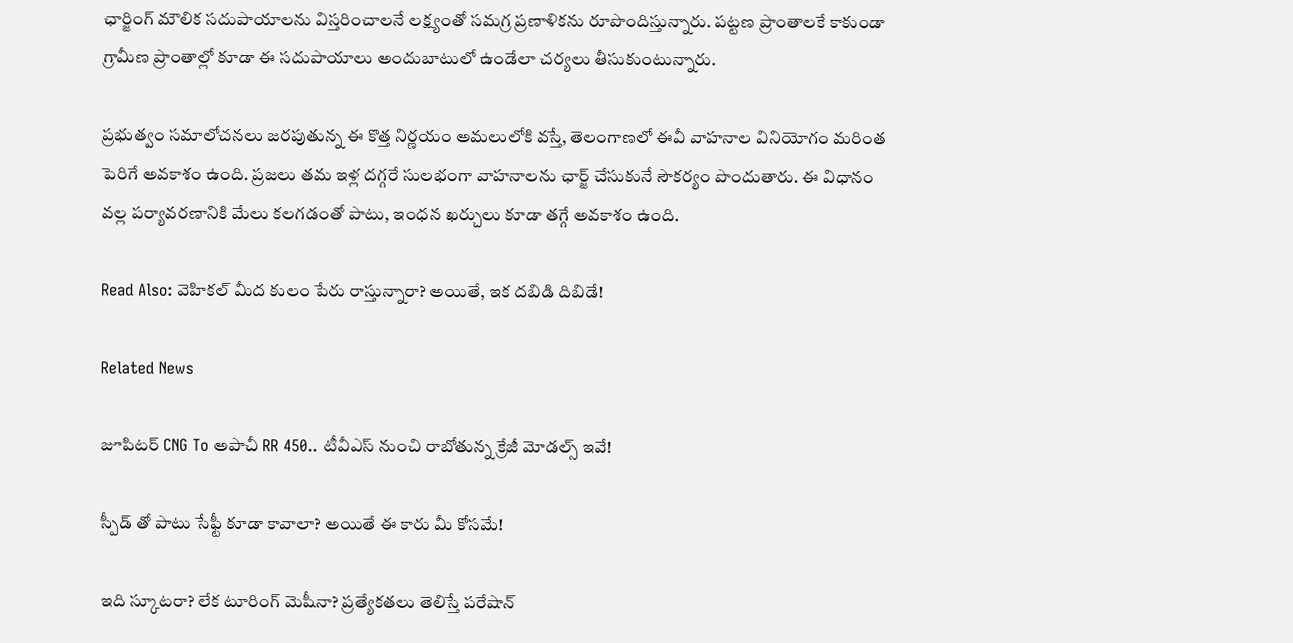ఛార్జింగ్ మౌలిక సదుపాయాలను విస్తరించాలనే లక్ష్యంతో సమగ్ర ప్రణాళికను రూపొందిస్తున్నారు. పట్టణ ప్రాంతాలకే కాకుండా గ్రామీణ ప్రాంతాల్లో కూడా ఈ సదుపాయాలు అందుబాటులో ఉండేలా చర్యలు తీసుకుంటున్నారు.

ప్రభుత్వం సమాలోచనలు జరపుతున్న ఈ కొత్త నిర్ణయం అమలులోకి వస్తే, తెలంగాణలో ఈవీ వాహనాల వినియోగం మరింత పెరిగే అవకాశం ఉంది. ప్రజలు తమ ఇళ్ల దగ్గరే సులభంగా వాహనాలను ఛార్జ్ చేసుకునే సౌకర్యం పొందుతారు. ఈ విధానం వల్ల పర్యావరణానికి మేలు కలగడంతో పాటు, ఇంధన ఖర్చులు కూడా తగ్గే అవకాశం ఉంది.

Read Also: వెహికల్ మీద కులం పేరు రాస్తున్నారా? అయితే, ఇక దబిడి దిబిడే!

Related News

జూపిటర్ CNG To అపాచీ RR 450.. టీవీఎస్ నుంచి రాబోతున్న క్రేజీ మోడల్స్ ఇవే!

స్పీడ్‌ తో పాటు సేఫ్టీ కూడా కావాలా? అయితే ఈ కారు మీ కోసమే!

ఇది స్కూటరా? లేక టూరింగ్ మెషీనా? ప్రత్యేకతలు తెలిస్తే పరేషాన్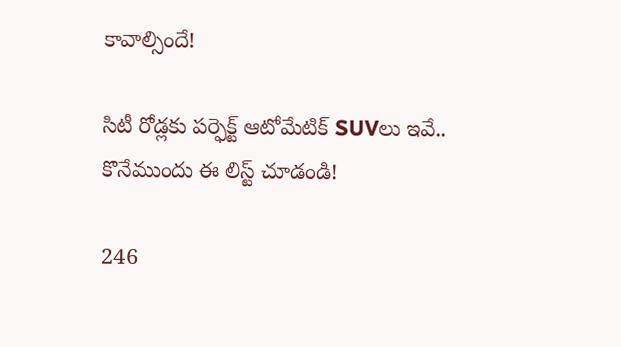కావాల్సిందే!

సిటీ రోడ్లకు పర్ఫెక్ట్ ఆటోమేటిక్ SUVలు ఇవే.. కొనేముందు ఈ లిస్ట్ చూడండి!

246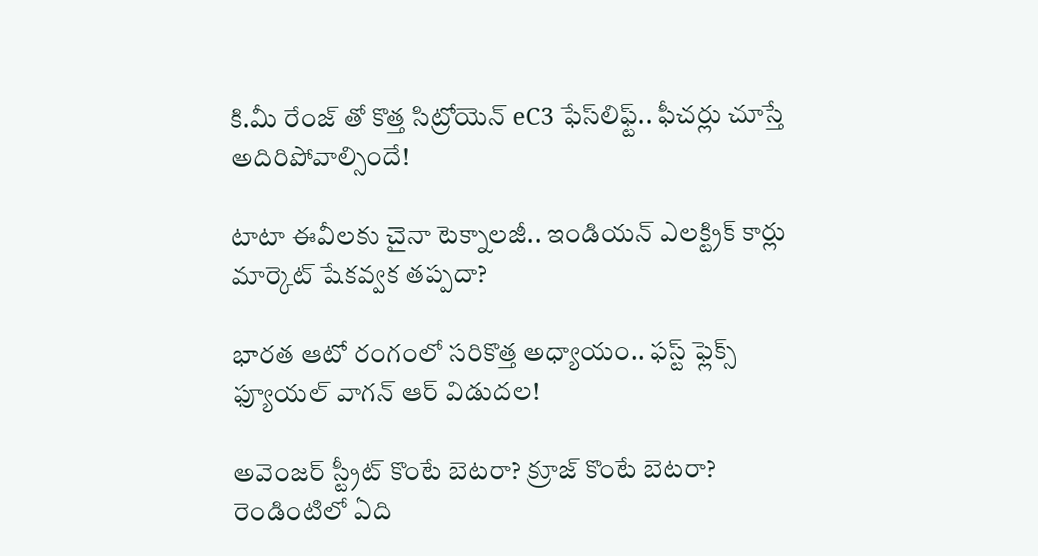కి.మీ రేంజ్‌ తో కొత్త సిట్రోయెన్ eC3 ఫేస్‌లిఫ్ట్.. ఫీచర్లు చూస్తే అదిరిపోవాల్సిందే!

టాటా ఈవీలకు చైనా టెక్నాలజీ.. ఇండియన్ ఎలక్ట్రిక్ కార్లు మార్కెట్‌ షేకవ్వక తప్పదా?

భారత ఆటో రంగంలో సరికొత్త అధ్యాయం.. ఫస్ట్ ఫ్లెక్స్ ఫ్యూయల్ వాగన్ ఆర్ విడుదల!

అవెంజర్ స్ట్రీట్ కొంటే బెటరా? క్రూజ్ కొంటే బెటరా? రెండింటిలో ఏది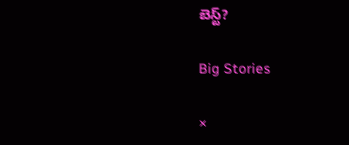బెస్ట్?

Big Stories

×